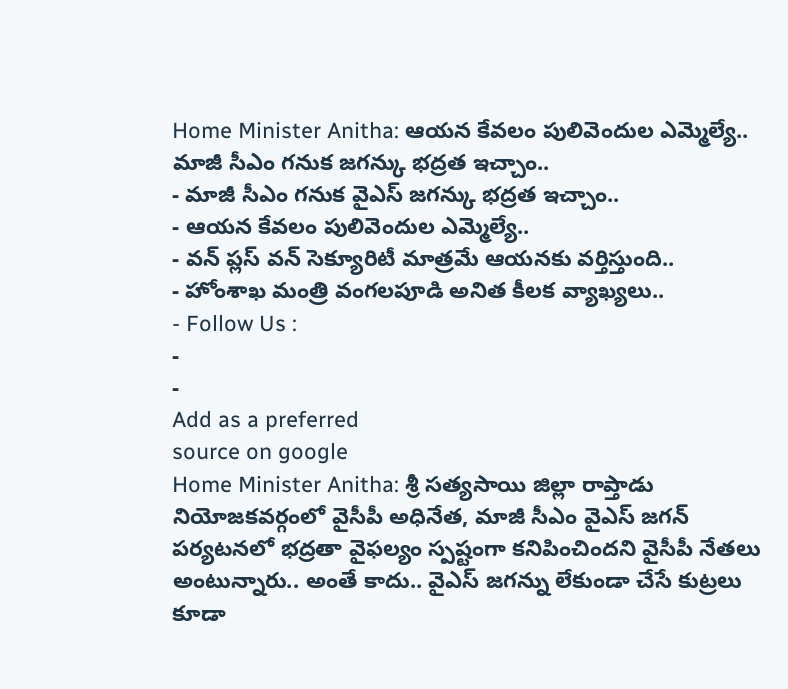Home Minister Anitha: ఆయన కేవలం పులివెందుల ఎమ్మెల్యే.. మాజీ సీఎం గనుక జగన్కు భద్రత ఇచ్చాం..
- మాజీ సీఎం గనుక వైఎస్ జగన్కు భద్రత ఇచ్చాం..
- ఆయన కేవలం పులివెందుల ఎమ్మెల్యే..
- వన్ ప్లస్ వన్ సెక్యూరిటీ మాత్రమే ఆయనకు వర్తిస్తుంది..
- హోంశాఖ మంత్రి వంగలపూడి అనిత కీలక వ్యాఖ్యలు..
- Follow Us :
-
-
Add as a preferred
source on google
Home Minister Anitha: శ్రీ సత్యసాయి జిల్లా రాప్తాడు నియోజకవర్గంలో వైసీపీ అధినేత, మాజీ సీఎం వైఎస్ జగన్ పర్యటనలో భద్రతా వైఫల్యం స్పష్టంగా కనిపించిందని వైసీపీ నేతలు అంటున్నారు.. అంతే కాదు.. వైఎస్ జగన్ను లేకుండా చేసే కుట్రలు కూడా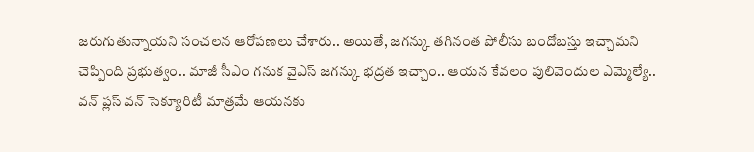జరుగుతున్నాయని సంచలన ఆరోపణలు చేశారు.. అయితే, జగన్కు తగినంత పోలీసు బందోబస్తు ఇచ్చామని చెప్పింది ప్రభుత్వం.. మాజీ సీఎం గనుక వైఎస్ జగన్కు భద్రత ఇచ్చాం.. ఆయన కేవలం పులివెందుల ఎమ్మెల్యే.. వన్ ప్లస్ వన్ సెక్యూరిటీ మాత్రమే ఆయనకు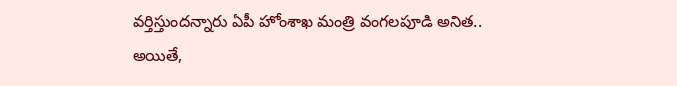వర్తిస్తుందన్నారు ఏపీ హోంశాఖ మంత్రి వంగలపూడి అనిత.. అయితే,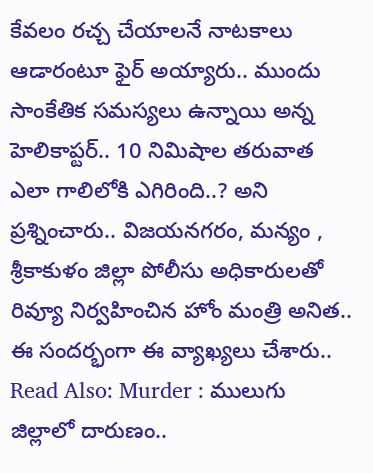కేవలం రచ్చ చేయాలనే నాటకాలు ఆడారంటూ ఫైర్ అయ్యారు.. ముందు సాంకేతిక సమస్యలు ఉన్నాయి అన్న హెలికాప్టర్.. 10 నిమిషాల తరువాత ఎలా గాలిలోకి ఎగిరింది..? అని ప్రశ్నించారు.. విజయనగరం, మన్యం , శ్రీకాకుళం జిల్లా పోలీసు అధికారులతో రివ్యూ నిర్వహించిన హోం మంత్రి అనిత.. ఈ సందర్భంగా ఈ వ్యాఖ్యలు చేశారు..
Read Also: Murder : ములుగు జిల్లాలో దారుణం..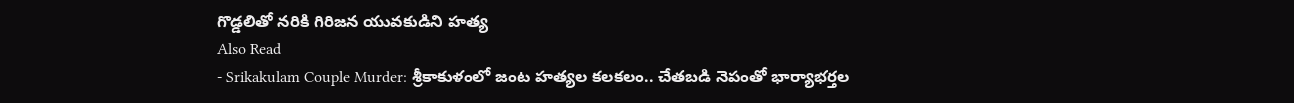గొడ్డలితో నరికి గిరిజన యువకుడిని హత్య
Also Read
- Srikakulam Couple Murder: శ్రీకాకుళంలో జంట హత్యల కలకలం.. చేతబడి నెపంతో భార్యాభర్తల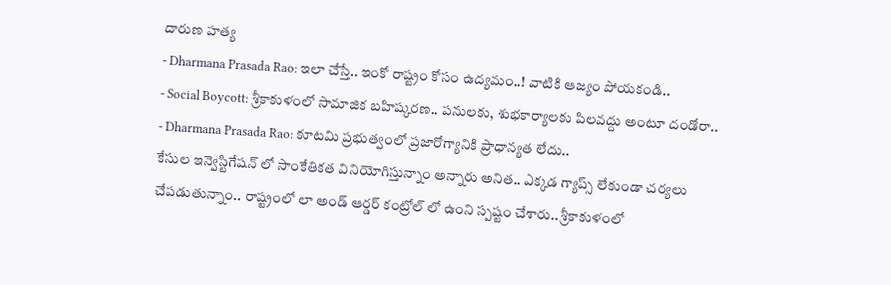దారుణ హత్య
- Dharmana Prasada Rao: ఇలా చేస్తే.. ఇంకో రాష్ట్రం కోసం ఉద్యమం..! వాటికి ఆజ్యం పోయకండి..
- Social Boycott: శ్రీకాకుళంలో సామాజిక బహిష్కరణ.. పనులకు, శుభకార్యాలకు పిలవద్దు అంటూ దండోరా..
- Dharmana Prasada Rao: కూటమి ప్రభుత్వంలో ప్రజారోగ్యానికి ప్రాధాన్యత లేదు..
కేసుల ఇన్వెస్టిగేషన్ లో సాంకేతికత వినియోగిస్తున్నాం అన్నారు అనిత.. ఎక్కడ గ్యాప్స్ లేకుండా చర్యలు చేపడుతున్నాం.. రాష్ట్రంలో లా అండ్ ఆర్డర్ కంట్రోల్ లో ఉంని స్పష్టం చేశారు.. శ్రీకాకుళంలో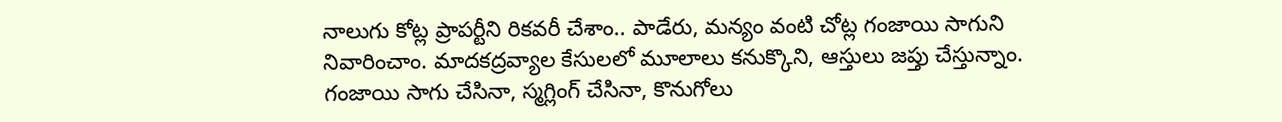నాలుగు కోట్ల ప్రాపర్టీని రికవరీ చేశాం.. పాడేరు, మన్యం వంటి చోట్ల గంజాయి సాగుని నివారించాం. మాదకద్రవ్యాల కేసులలో మూలాలు కనుక్కొని, ఆస్తులు జప్తు చేస్తున్నాం. గంజాయి సాగు చేసినా, స్మగ్లింగ్ చేసినా, కొనుగోలు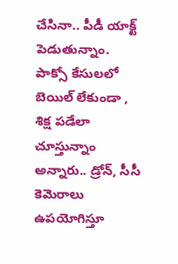చేసినా.. పీడీ యాక్ట్ పెడుతున్నాం. పాక్సో కేసులలో బెయిల్ లేకుండా , శిక్ష పడేలా చూస్తున్నాం అన్నారు.. డ్రోన్, సీసీ కెమెరాలు ఉపయోగిస్తూ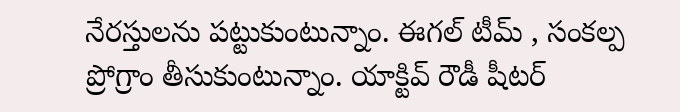నేరస్తులను పట్టుకుంటున్నాం. ఈగల్ టీమ్ , సంకల్ప ప్రోగ్రాం తీసుకుంటున్నాం. యాక్టివ్ రౌడీ షీటర్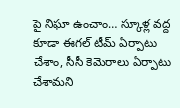పై నిఘా ఉంచాం… స్కూళ్ల వద్ద కూడా ఈగల్ టీమ్ ఏర్పాటు చేశాం, సీసీ కెమెరాలు ఏర్పాటు చేశామని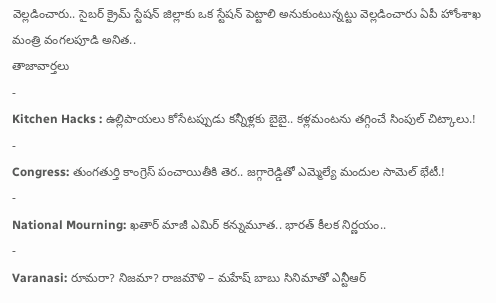వెల్లడించారు.. సైబర్ క్రైమ్ స్టేషన్ జిల్లాకు ఒక స్టేషన్ పెట్టాలి అనుకుంటున్నట్టు వెల్లడించారు ఏపీ హోంశాఖ మంత్రి వంగలపూడి అనిత..
తాజావార్తలు
-
Kitchen Hacks : ఉల్లిపాయలు కోసేటప్పుడు కన్నీళ్లకు బైబై.. కళ్లమంటను తగ్గించే సింపుల్ చిట్కాలు.!
-
Congress: తుంగతుర్తి కాంగ్రెస్ పంచాయితీకి తెర.. జగ్గారెడ్డితో ఎమ్మెల్యే మందుల సామెల్ భేటీ.!
-
National Mourning: ఖతార్ మాజీ ఎమిర్ కన్నుమూత.. భారత్ కీలక నిర్ణయం..
-
Varanasi: రూమరా? నిజమా? రాజమౌళి – మహేష్ బాబు సినిమాతో ఎన్టీఆర్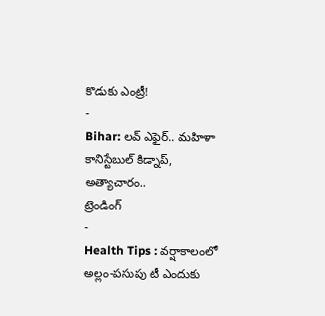కొడుకు ఎంట్రీ!
-
Bihar: లవ్ ఎఫైర్.. మహిళా కానిస్టేబుల్ కిడ్నాప్, అత్యాచారం..
ట్రెండింగ్
-
Health Tips : వర్షాకాలంలో అల్లం-పసుపు టీ ఎందుకు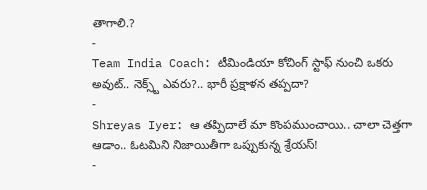తాగాలి.?
-
Team India Coach: టీమిండియా కోచింగ్ స్టాఫ్ నుంచి ఒకరు అవుట్.. నెక్స్ట్ ఎవరు?.. భారీ ప్రక్షాళన తప్పదా?
-
Shreyas Iyer: ఆ తప్పిదాలే మా కొంపముంచాయి.. చాలా చెత్తగా ఆడాం.. ఓటమిని నిజాయితీగా ఒప్పుకున్న శ్రేయస్!
-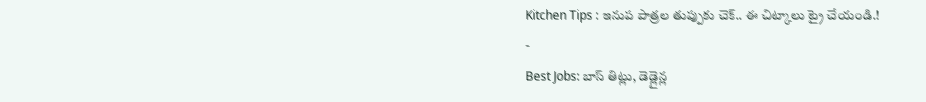Kitchen Tips : ఇనుప పాత్రల తుప్పుకు చెక్.. ఈ చిట్కాలు ట్రై చేయండి.!
-
Best Jobs: బాస్ తిట్లు, డెడ్లైన్ల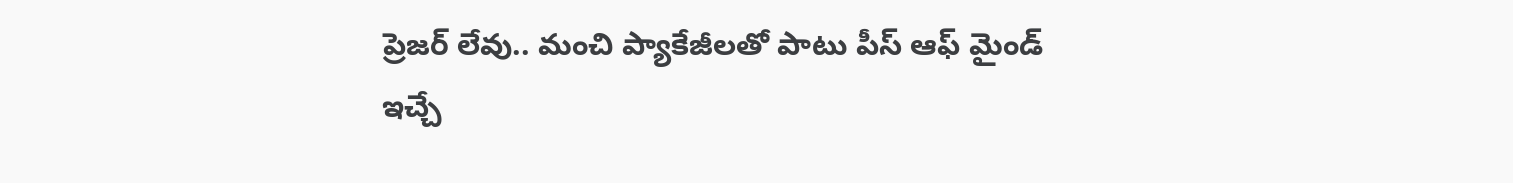ప్రెజర్ లేవు.. మంచి ప్యాకేజీలతో పాటు పీస్ ఆఫ్ మైండ్ ఇచ్చే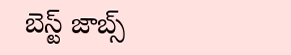బెస్ట్ జాబ్స్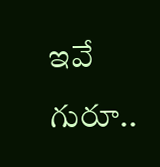ఇవే గురూ..